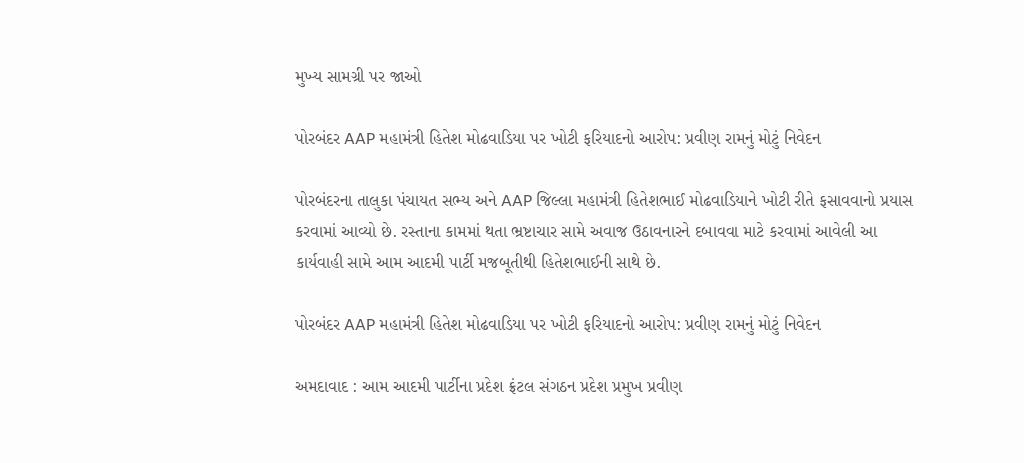મુખ્ય સામગ્રી પર જાઓ

પોરબંદર AAP મહામંત્રી હિતેશ મોઢવાડિયા પર ખોટી ફરિયાદનો આરોપ: પ્રવીણ રામનું મોટું નિવેદન

પોરબંદરના તાલુકા પંચાયત સભ્ય અને AAP જિલ્લા મહામંત્રી હિતેશભાઈ મોઢવાડિયાને ખોટી રીતે ફસાવવાનો પ્રયાસ કરવામાં આવ્યો છે. રસ્તાના કામમાં થતા ભ્રષ્ટાચાર સામે અવાજ ઉઠાવનારને દબાવવા માટે કરવામાં આવેલી આ કાર્યવાહી સામે આમ આદમી પાર્ટી મજબૂતીથી હિતેશભાઈની સાથે છે.

પોરબંદર AAP મહામંત્રી હિતેશ મોઢવાડિયા પર ખોટી ફરિયાદનો આરોપ: પ્રવીણ રામનું મોટું નિવેદન

અમદાવાદ : આમ આદમી પાર્ટીના પ્રદેશ ફ્રંટલ સંગઠન પ્રદેશ પ્રમુખ પ્રવીણ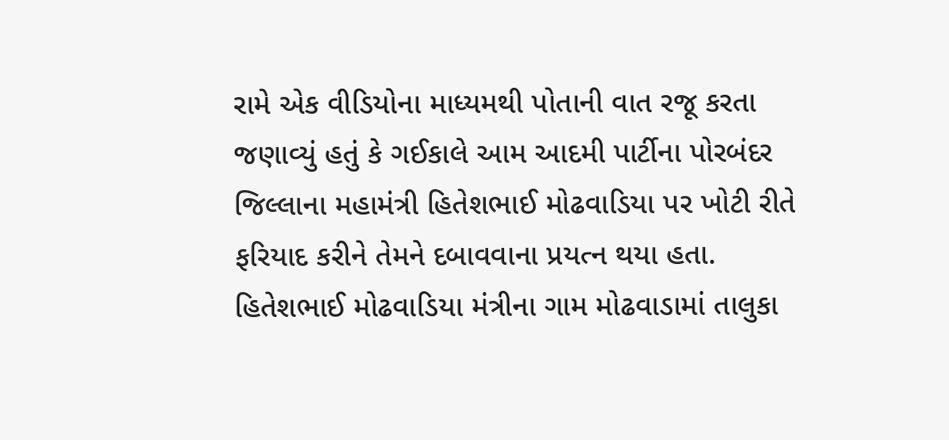રામે એક વીડિયોના માધ્યમથી પોતાની વાત રજૂ કરતા જણાવ્યું હતું કે ગઈકાલે આમ આદમી પાર્ટીના પોરબંદર જિલ્લાના મહામંત્રી હિતેશભાઈ મોઢવાડિયા પર ખોટી રીતે ફરિયાદ કરીને તેમને દબાવવાના પ્રયત્ન થયા હતા. હિતેશભાઈ મોઢવાડિયા મંત્રીના ગામ મોઢવાડામાં તાલુકા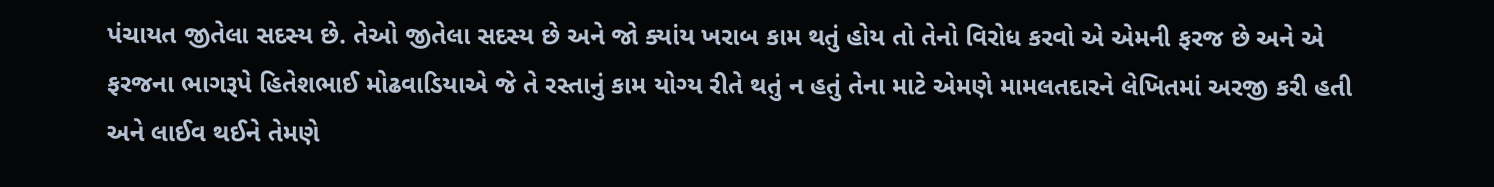પંચાયત જીતેલા સદસ્ય છે. તેઓ જીતેલા સદસ્ય છે અને જો ક્યાંય ખરાબ કામ થતું હોય તો તેનો વિરોધ કરવો એ એમની ફરજ છે અને એ ફરજના ભાગરૂપે હિતેશભાઈ મોઢવાડિયાએ જે તે રસ્તાનું કામ યોગ્ય રીતે થતું ન હતું તેના માટે એમણે મામલતદારને લેખિતમાં અરજી કરી હતી અને લાઈવ થઈને તેમણે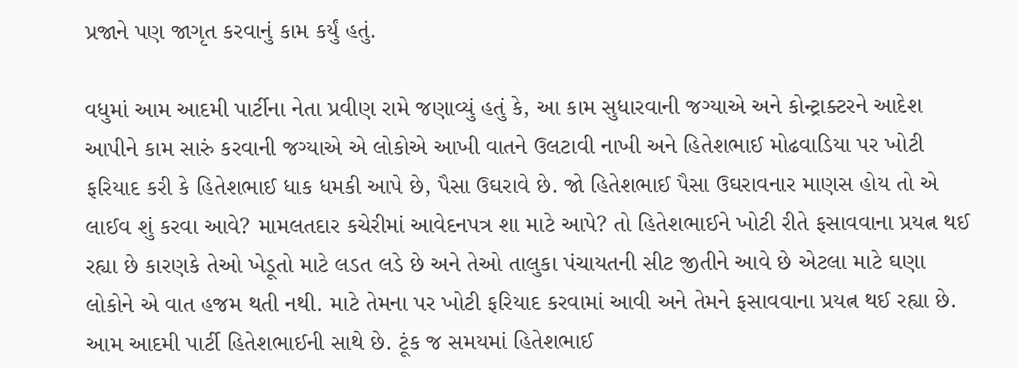પ્રજાને પણ જાગૃત કરવાનું કામ કર્યું હતું.

વધુમાં આમ આદમી પાર્ટીના નેતા પ્રવીણ રામે જણાવ્યું હતું કે, આ કામ સુધારવાની જગ્યાએ અને કોન્ટ્રાક્ટરને આદેશ આપીને કામ સારું કરવાની જગ્યાએ એ લોકોએ આખી વાતને ઉલટાવી નાખી અને હિતેશભાઈ મોઢવાડિયા પર ખોટી ફરિયાદ કરી કે હિતેશભાઈ ધાક ધમકી આપે છે, પૈસા ઉઘરાવે છે. જો હિતેશભાઈ પૈસા ઉઘરાવનાર માણસ હોય તો એ લાઈવ શું કરવા આવે? મામલતદાર કચેરીમાં આવેદનપત્ર શા માટે આપે? તો હિતેશભાઈને ખોટી રીતે ફસાવવાના પ્રયત્ન થઈ રહ્યા છે કારણકે તેઓ ખેડૂતો માટે લડત લડે છે અને તેઓ તાલુકા પંચાયતની સીટ જીતીને આવે છે એટલા માટે ઘણા લોકોને એ વાત હજમ થતી નથી. માટે તેમના પર ખોટી ફરિયાદ કરવામાં આવી અને તેમને ફસાવવાના પ્રયત્ન થઈ રહ્યા છે. આમ આદમી પાર્ટી હિતેશભાઈની સાથે છે. ટૂંક જ સમયમાં હિતેશભાઈ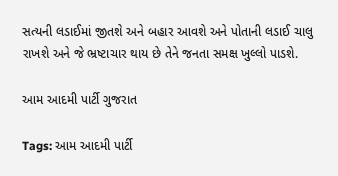સત્યની લડાઈમાં જીતશે અને બહાર આવશે અને પોતાની લડાઈ ચાલુ રાખશે અને જે ભ્રષ્ટાચાર થાય છે તેને જનતા સમક્ષ ખુલ્લો પાડશે.

આમ આદમી પાર્ટી ગુજરાત

Tags: આમ આદમી પાર્ટી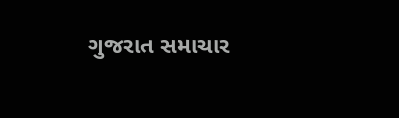ગુજરાત સમાચાર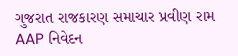ગુજરાત રાજકારણ સમાચાર પ્રવીણ રામ AAP નિવેદન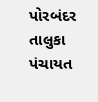પોરબંદર તાલુકા પંચાયત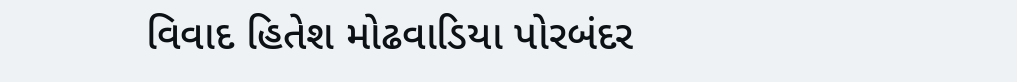વિવાદ હિતેશ મોઢવાડિયા પોરબંદર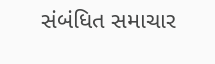સંબંધિત સમાચાર